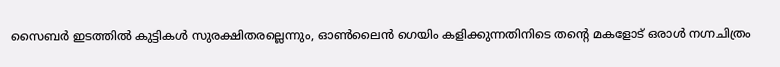സൈബർ ഇടത്തിൽ കുട്ടികൾ സുരക്ഷിതരല്ലെന്നും, ഓൺലൈൻ ഗെയിം കളിക്കുന്നതിനിടെ തന്റെ മകളോട് ഒരാൾ നഗ്നചിത്രം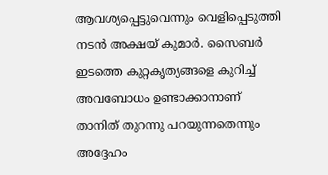ആവശ്യപ്പെട്ടുവെന്നും വെളിപ്പെടുത്തി നടൻ അക്ഷയ് കുമാർ. സൈബർ ഇടത്തെ കുറ്റകൃത്യങ്ങളെ കുറിച്ച് അവബോധം ഉണ്ടാക്കാനാണ് താനിത് തുറന്നു പറയുന്നതെന്നും അദ്ദേഹം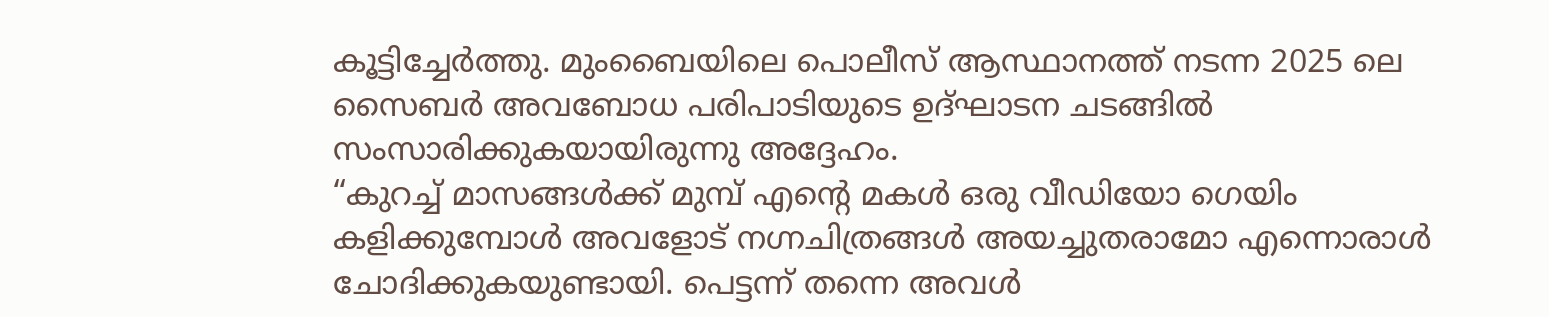കൂട്ടിച്ചേർത്തു. മുംബൈയിലെ പൊലീസ് ആസ്ഥാനത്ത് നടന്ന 2025 ലെ സൈബർ അവബോധ പരിപാടിയുടെ ഉദ്ഘാടന ചടങ്ങിൽ സംസാരിക്കുകയായിരുന്നു അദ്ദേഹം.
“കുറച്ച് മാസങ്ങൾക്ക് മുമ്പ് എന്റെ മകൾ ഒരു വീഡിയോ ഗെയിം കളിക്കുമ്പോൾ അവളോട് നഗ്നചിത്രങ്ങൾ അയച്ചുതരാമോ എന്നൊരാൾ ചോദിക്കുകയുണ്ടായി. പെട്ടന്ന് തന്നെ അവൾ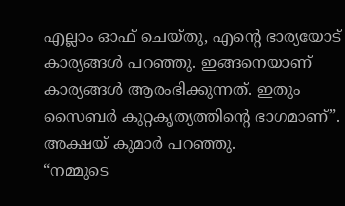എല്ലാം ഓഫ് ചെയ്തു, എന്റെ ഭാര്യയോട് കാര്യങ്ങൾ പറഞ്ഞു. ഇങ്ങനെയാണ് കാര്യങ്ങൾ ആരംഭിക്കുന്നത്. ഇതും സൈബർ കുറ്റകൃത്യത്തിന്റെ ഭാഗമാണ്”. അക്ഷയ് കുമാർ പറഞ്ഞു.
“നമ്മുടെ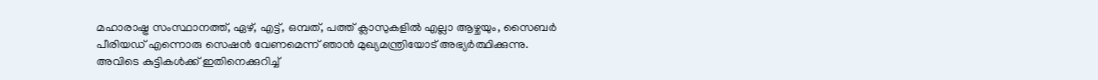മഹാരാഷ്ട്ര സംസ്ഥാനത്ത്, ഏഴ്, എട്ട്, ഒമ്പത്, പത്ത് ക്ലാസുകളിൽ എല്ലാ ആഴ്ചയും, സൈബർ പീരിയഡ് എന്നൊരു സെഷൻ വേണമെന്ന് ഞാൻ മുഖ്യമന്ത്രിയോട് അഭ്യർത്ഥിക്കുന്നു. അവിടെ കുട്ടികൾക്ക് ഇതിനെക്കുറിച്ച്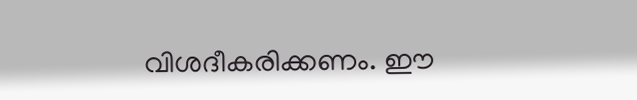വിശദീകരിക്കണം. ഈ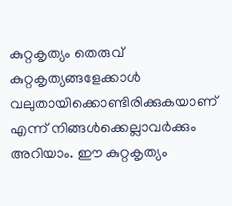കുറ്റകൃത്യം തെരുവ് കുറ്റകൃത്യങ്ങളേക്കാൾ വലുതായിക്കൊണ്ടിരിക്കുകയാണ് എന്ന് നിങ്ങൾക്കെല്ലാവർക്കും അറിയാം. ഈ കുറ്റകൃത്യം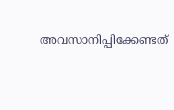അവസാനിപ്പിക്കേണ്ടത്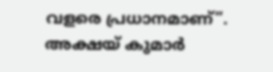വളരെ പ്രധാനമാണ്”. അക്ഷയ് കുമാർ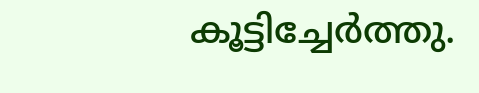കൂട്ടിച്ചേർത്തു.